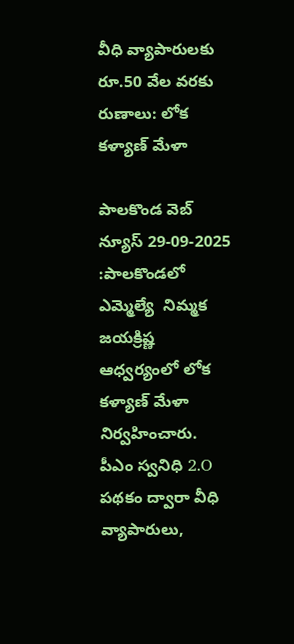వీధి వ్యాపారులకు రూ.50 వేల వరకు రుణాలు: లోక కళ్యాణ్ మేళా

పాలకొండ వెబ్ న్యూస్ 29-09-2025 :పాలకొండలో ఎమ్మెల్యే  నిమ్మక జయక్రిష్ణ ఆధ్వర్యంలో లోక కళ్యాణ్ మేళా నిర్వహించారు. పీఎం స్వనిధి 2.O పథకం ద్వారా వీధి వ్యాపారులు,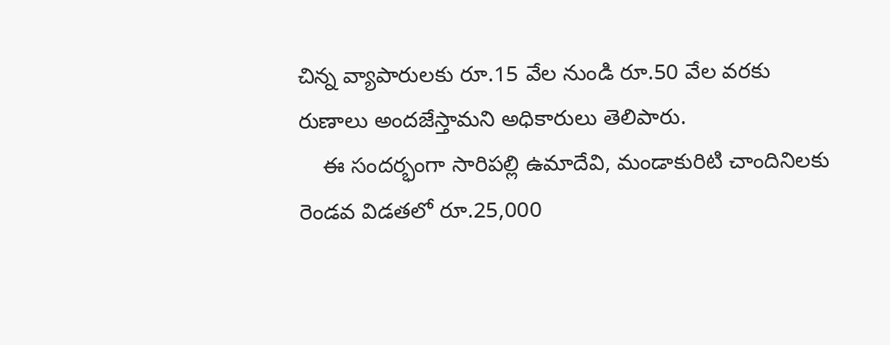చిన్న వ్యాపారులకు రూ.15 వేల నుండి రూ.50 వేల వరకు రుణాలు అందజేస్తామని అధికారులు తెలిపారు.
    ఈ సందర్భంగా సారిపల్లి ఉమాదేవి, మండాకురిటి చాందినిలకు రెండవ విడతలో రూ.25,000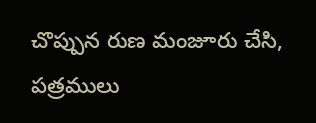చొప్పున రుణ మంజూరు చేసి, పత్రములు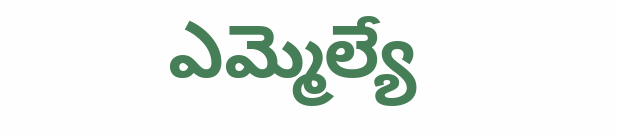ఎమ్మెల్యే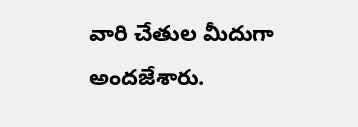వారి చేతుల మీదుగా అందజేశారు.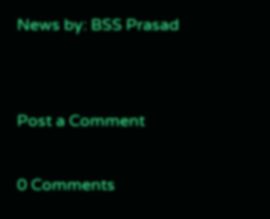News by: BSS Prasad


Post a Comment

0 Comments